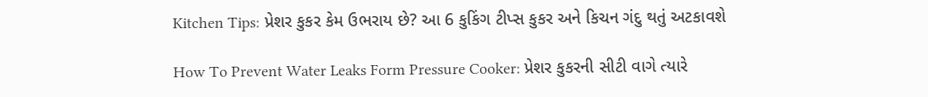Kitchen Tips: પ્રેશર કુકર કેમ ઉભરાય છે? આ 6 કુકિંગ ટીપ્સ કુકર અને કિચન ગંદુ થતું અટકાવશે

How To Prevent Water Leaks Form Pressure Cooker: પ્રેશર કુકરની સીટી વાગે ત્યારે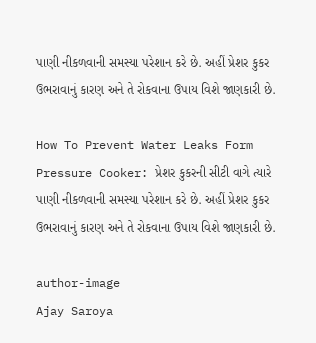પાણી નીકળવાની સમસ્યા પરેશાન કરે છે. અહીં પ્રેશર કુકર ઉભરાવાનું કારણ અને તે રોકવાના ઉપાય વિશે જાણકારી છે.

How To Prevent Water Leaks Form Pressure Cooker: પ્રેશર કુકરની સીટી વાગે ત્યારે પાણી નીકળવાની સમસ્યા પરેશાન કરે છે. અહીં પ્રેશર કુકર ઉભરાવાનું કારણ અને તે રોકવાના ઉપાય વિશે જાણકારી છે.

author-image
Ajay Saroya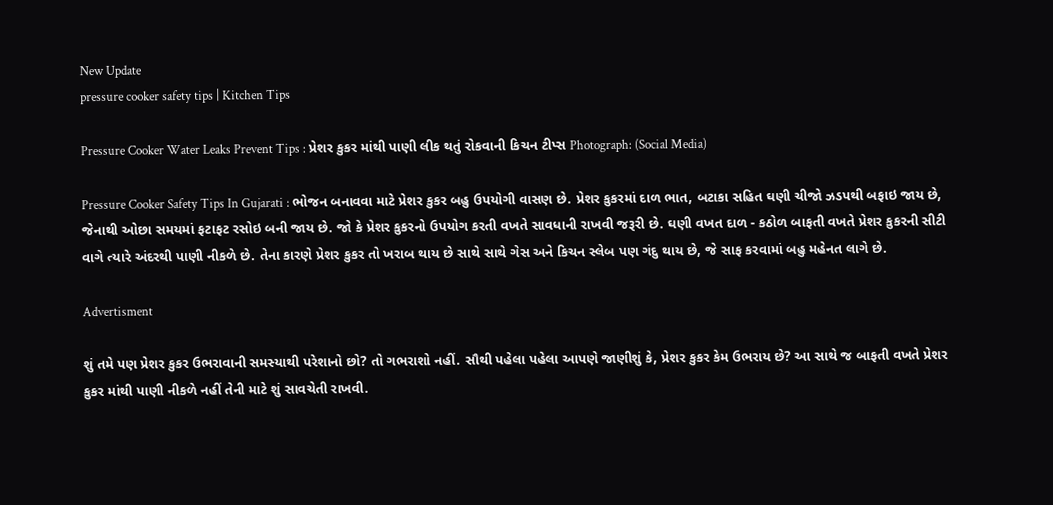New Update
pressure cooker safety tips | Kitchen Tips

Pressure Cooker Water Leaks Prevent Tips : પ્રેશર કુકર માંથી પાણી લીક થતું રોકવાની કિચન ટીપ્સ Photograph: (Social Media)

Pressure Cooker Safety Tips In Gujarati : ભોજન બનાવવા માટે પ્રેશર કુકર બહુ ઉપયોગી વાસણ છે. પ્રેશર કુકરમાં દાળ ભાત, બટાકા સહિત ઘણી ચીજો ઝડપથી બફાઇ જાય છે, જેનાથી ઓછા સમયમાં ફટાફટ રસોઇ બની જાય છે. જો કે પ્રેશર કુકરનો ઉપયોગ કરતી વખતે સાવધાની રાખવી જરૂરી છે. ઘણી વખત દાળ - કઠોળ બાફતી વખતે પ્રેશર કુકરની સીટી વાગે ત્યારે અંદરથી પાણી નીકળે છે. તેના કારણે પ્રેશર કુકર તો ખરાબ થાય છે સાથે સાથે ગેસ અને કિચન સ્લેબ પણ ગંદુ થાય છે, જે સાફ કરવામાં બહુ મહેનત લાગે છે.

Advertisment

શું તમે પણ પ્રેશર કુકર ઉભરાવાની સમસ્યાથી પરેશાનો છો? તો ગભરાશો નહીં. સૌથી પહેલા પહેલા આપણે જાણીશું કે, પ્રેશર કુકર કેમ ઉભરાય છે? આ સાથે જ બાફતી વખતે પ્રેશર કુકર માંથી પાણી નીકળે નહીં તેની માટે શું સાવચેતી રાખવી.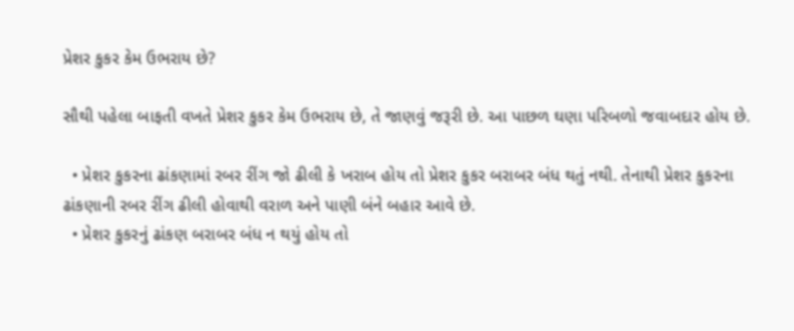પ્રેશર કુકર કેમ ઉભરાય છે?

સૌથી પહેલા બાફતી વખતે પ્રેશર કુકર કેમ ઉભરાય છે, તે જાણવું જરૂરી છે. આ પાછળ ઘણા પરિબળો જવાબદાર હોય છે.

  • પ્રેશર કુકરના ઢાંકણામાં રબર રીંગ જો ઢીલી કે ખરાબ હોય તો પ્રેશર કુકર બરાબર બંધ થતું નથી. તેનાથી પ્રેશર કુકરના ઢાંકણાની રબર રીંગ ઢીલી હોવાથી વરાળ અને પાણી બંને બહાર આવે છે.
  • પ્રેશર કુકરનું ઢાંકણ બરાબર બંધ ન થયું હોય તો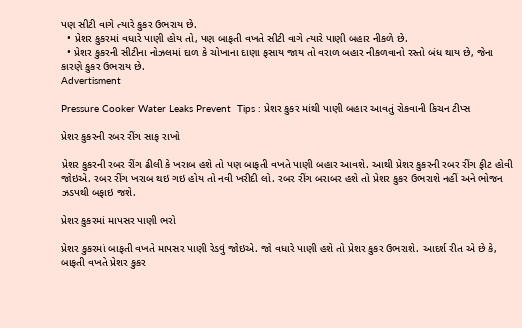પણ સીટી વાગે ત્યારે કુકર ઉભરાય છે.
  • પ્રેશર કુકરમાં વધારે પાણી હોય તો, પણ બાફતી વખતે સીટી વાગે ત્યારે પાણી બહાર નીકળે છે.
  • પ્રેશર કુકરની સીટીના નોઝલમાં દાળ કે ચોખાના દાણા ફસાય જાય તો વરાળ બહાર નીકળવાનો રસ્તો બંધ થાય છે, જેના કારણે કુકર ઉભરાય છે.
Advertisment

Pressure Cooker Water Leaks Prevent  Tips : પ્રેશર કુકર માંથી પાણી બહાર આવતું રોકવાની કિચન ટીપ્સ

પ્રેશર કુકરની રબર રીંગ સાફ રાખો

પ્રેશર કુકરની રબર રીંગ ઢીલી કે ખરાબ હશે તો પણ બાફતી વખતે પાણી બહાર આવશે. આથી પ્રેશર કુકરની રબર રીંગ ફીટ હોવી જોઇએ. રબર રીંગ ખરાબ થઇ ગઇ હોય તો નવી ખરીદી લો. રબર રીંગ બરાબર હશે તો પ્રેશર કુકર ઉભરાશે નહીં અને ભોજન ઝડપથી બફાઇ જશે.

પ્રેશર કુકરમાં માપસર પાણી ભરો

પ્રેશર કુકરમાં બાફતી વખતે માપસર પાણી રેડવું જોઇએ. જો વધારે પાણી હશે તો પ્રેશર કુકર ઉભરાશે. આદર્શ રીત એ છે કે, બાફતી વખતે પ્રેશર કુકર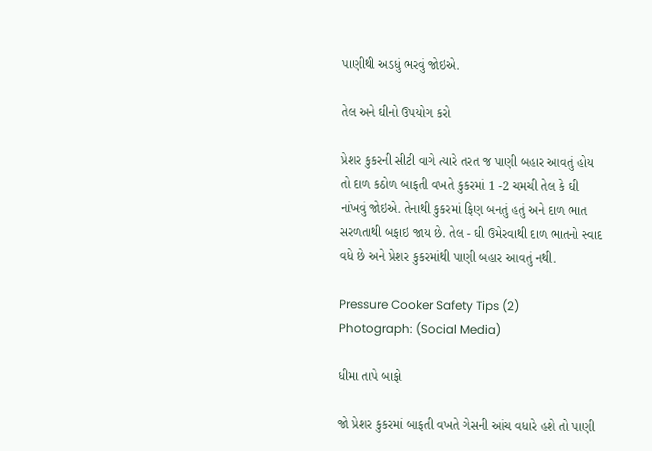પાણીથી અડધું ભરવું જોઇએ.

તેલ અને ઘીનો ઉપયોગ કરો

પ્રેશર કુકરની સીટી વાગે ત્યારે તરત જ પાણી બહાર આવતું હોય તો દાળ કઠોળ બાફતી વખતે કુકરમાં 1 -2 ચમચી તેલ કે ઘી નાંખવું જોઇએ. તેનાથી કુકરમાં ફિણ બનતું હતું અને દાળ ભાત સરળતાથી બફાઇ જાય છે. તેલ - ઘી ઉમેરવાથી દાળ ભાતનો સ્વાદ વધે છે અને પ્રેશર કુકરમાંથી પાણી બહાર આવતું નથી.

Pressure Cooker Safety Tips (2)
Photograph: (Social Media)

ધીમા તાપે બાફો

જો પ્રેશર કુકરમાં બાફતી વખતે ગેસની આંચ વધારે હશે તો પાણી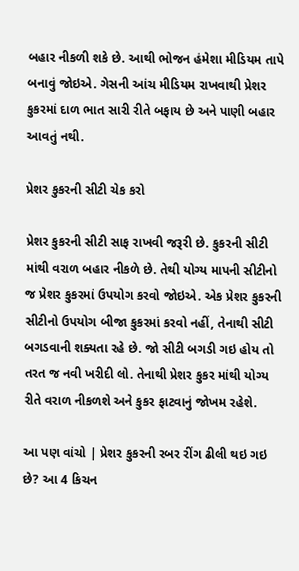બહાર નીકળી શકે છે. આથી ભોજન હંમેશા મીડિયમ તાપે બનાવું જોઇએ. ગેસની આંચ મીડિયમ રાખવાથી પ્રેશર કુકરમાં દાળ ભાત સારી રીતે બફાય છે અને પાણી બહાર આવતું નથી.

પ્રેશર કુકરની સીટી ચેક કરો

પ્રેશર કુકરની સીટી સાફ રાખવી જરૂરી છે. કુકરની સીટી માંથી વરાળ બહાર નીકળે છે. તેથી યોગ્ય માપની સીટીનો જ પ્રેશર કુકરમાં ઉપયોગ કરવો જોઇએ. એક પ્રેશર કુકરની સીટીનો ઉપયોગ બીજા કુકરમાં કરવો નહીં, તેનાથી સીટી બગડવાની શક્યતા રહે છે. જો સીટી બગડી ગઇ હોય તો તરત જ નવી ખરીદી લો. તેનાથી પ્રેશર કુકર માંથી યોગ્ય રીતે વરાળ નીકળશે અને કુકર ફાટવાનું જોખમ રહેશે.

આ પણ વાંચો | પ્રેશર કુકરની રબર રીંગ ઢીલી થઇ ગઇ છે? આ 4 કિચન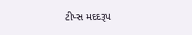ટીપ્સ મદદરૂપ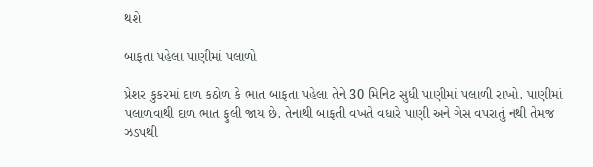થશે

બાફતા પહેલા પાણીમાં પલાળો

પ્રેશર કુકરમાં દાળ કઠોળ કે ભાત બાફતા પહેલા તેને 30 મિનિટ સુધી પાણીમાં પલાળી રાખો. પાણીમાં પલાળવાથી દાળ ભાત ફુલી જાય છે. તેનાથી બાફતી વખતે વધારે પાણી અને ગેસ વપરાતું નથી તેમજ ઝડપથી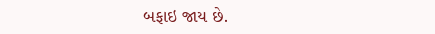બફાઇ જાય છે.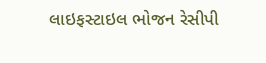લાઇફસ્ટાઇલ ભોજન રેસીપી